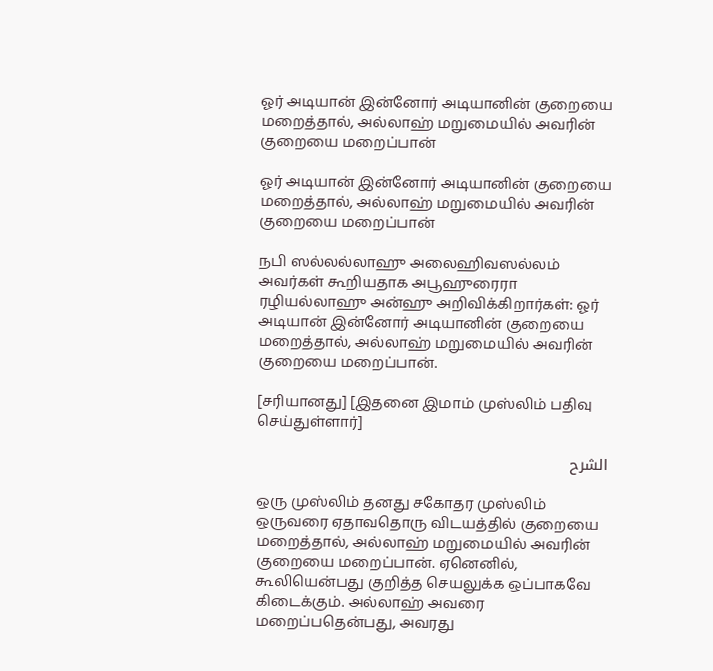ஓர் அடியான் இன்னோர் அடியானின் குறையை மறைத்தால், அல்லாஹ் மறுமையில் அவரின் குறையை மறைப்பான்

ஓர் அடியான் இன்னோர் அடியானின் குறையை மறைத்தால், அல்லாஹ் மறுமையில் அவரின் குறையை மறைப்பான்

நபி ஸல்லல்லாஹு அலைஹிவஸல்லம் அவர்கள் கூறியதாக அபூஹுரைரா ரழியல்லாஹு அன்ஹு அறிவிக்கிறார்கள்: ஓர் அடியான் இன்னோர் அடியானின் குறையை மறைத்தால், அல்லாஹ் மறுமையில் அவரின் குறையை மறைப்பான்.

[சரியானது] [இதனை இமாம் முஸ்லிம் பதிவு செய்துள்ளார்]

الشرح

ஒரு முஸ்லிம் தனது சகோதர முஸ்லிம் ஒருவரை ஏதாவதொரு விடயத்தில் குறையை மறைத்தால், அல்லாஹ் மறுமையில் அவரின் குறையை மறைப்பான். ஏனெனில், கூலியென்பது குறித்த செயலுக்க ஒப்பாகவே கிடைக்கும். அல்லாஹ் அவரை மறைப்பதென்பது, அவரது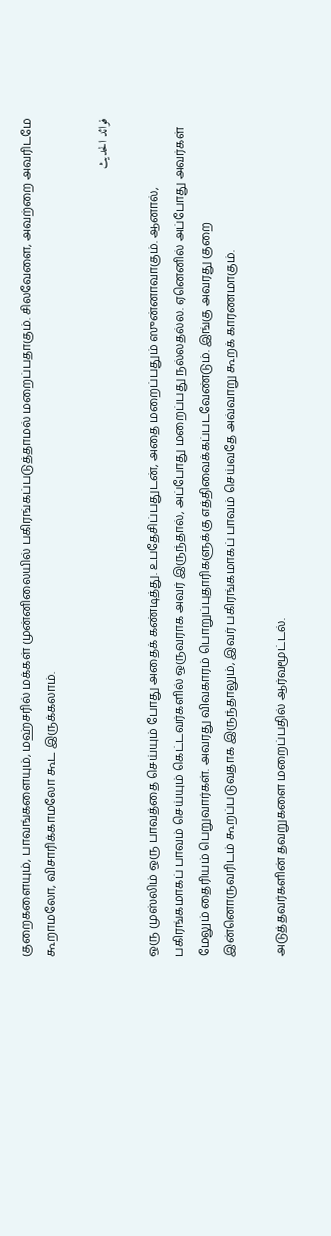குறைகளையும், பாவங்களையும், மஹ்சரில் மக்கள் முன்னிலையில் பகிரங்கப்படுத்தாமல் மறைப்பதாகும். சிலவேளை, அவற்றை அவரிடமே கூறாமலோ, விசாரிக்காமலோ கூட இருக்கலாம்.

فوائد الحديث

ஒரு முஸ்லிம் ஒரு பாவத்தை செய்யும் போது அதைக் கண்டித்து. உபதேசிப்பதுடன், அதை மறைப்பதும் ஸுன்னாவாகும். ஆனால், பகிரங்கமாகப் பாவம் செய்யும் கெட்டவர்களில் ஒருவராக அவர் இருந்தால், அப்போது மறைப்பது நல்லதல்ல. ஏனெனில் அப்போது அவர்கள் மேலும் தைரியம் பெறுவார்கள். அவரது விவகாரம் பொறுப்புதாரிகளுக்கு எத்திவைக்கப்படவேண்டும். இங்கு அவரது குறை இன்னொருவரிடம் கூறப்படுவதாக இருந்தாலும், இவர் பகிரங்கமாகப் பாவம் செய்வதே அவ்வாறு கூறக் காரணமாகும்.

அடுத்தவர்களின் தவறுகளை மறைப்பதில் ஆர்வமூட்டல்.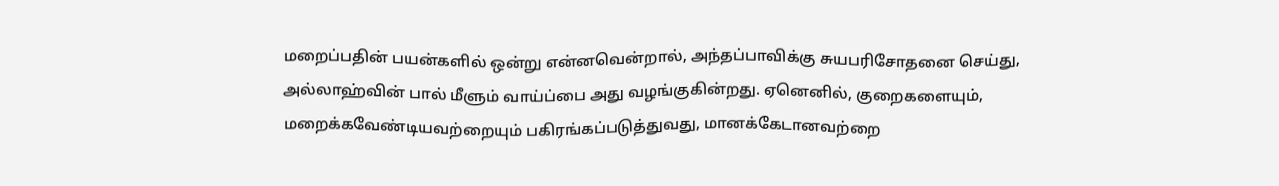மறைப்பதின் பயன்களில் ஒன்று என்னவென்றால், அந்தப்பாவிக்கு சுயபரிசோதனை செய்து, அல்லாஹ்வின் பால் மீளும் வாய்ப்பை அது வழங்குகின்றது. ஏனெனில், குறைகளையும், மறைக்கவேண்டியவற்றையும் பகிரங்கப்படுத்துவது, மானக்கேடானவற்றை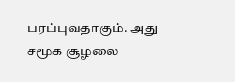பரப்புவதாகும். அது சமூக சூழலை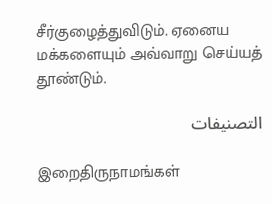சீர்குழைத்துவிடும். ஏனைய மக்களையும் அவ்வாறு செய்யத் தூண்டும்.

التصنيفات

இறைதிருநாமங்கள்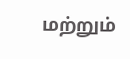மற்றும்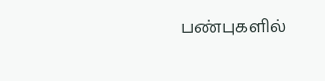பண்புகளில்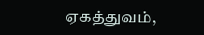ஏகத்துவம்,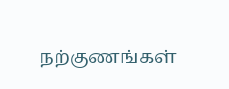நற்குணங்கள்